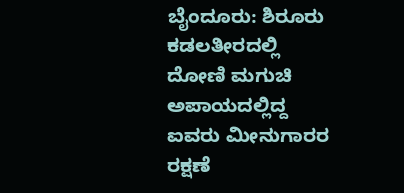ಬೈಂದೂರು: ಶಿರೂರು ಕಡಲತೀರದಲ್ಲಿ ದೋಣಿ ಮಗುಚಿ ಅಪಾಯದಲ್ಲಿದ್ದ ಐವರು ಮೀನುಗಾರರ ರಕ್ಷಣೆ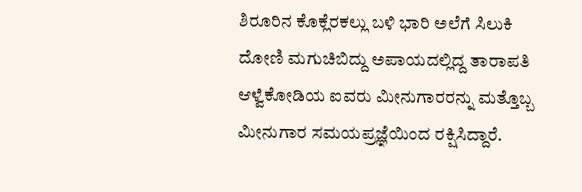ಶಿರೂರಿನ ಕೊಕ್ಲೆರಕಲ್ಲು ಬಳಿ ಭಾರಿ ಅಲೆಗೆ ಸಿಲುಕಿ ದೋಣಿ ಮಗುಚಿಬಿದ್ದು ಅಪಾಯದಲ್ಲಿದ್ದ ತಾರಾಪತಿ ಆಳ್ವೆಕೋಡಿಯ ಐವರು ಮೀನುಗಾರರನ್ನು ಮತ್ತೊಬ್ಬ ಮೀನುಗಾರ ಸಮಯಪ್ರಜ್ಞೆಯಿಂದ ರಕ್ಷಿಸಿದ್ದಾರೆ.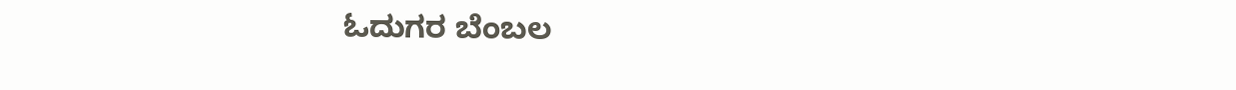ಓದುಗರ ಬೆಂಬಲ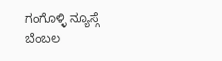ಗಂಗೊಳ್ಳಿ ನ್ಯೂಸ್ಗೆ ಬೆಂಬಲ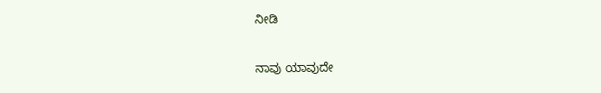ನೀಡಿ

ನಾವು ಯಾವುದೇ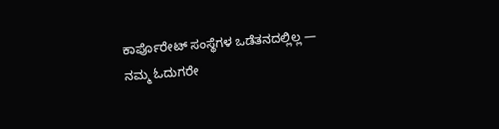ಕಾರ್ಪೊರೇಟ್ ಸಂಸ್ಥೆಗಳ ಒಡೆತನದಲ್ಲಿಲ್ಲ — ನಮ್ಮ ಓದುಗರೇ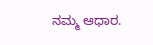ನಮ್ಮ ಆಧಾರ.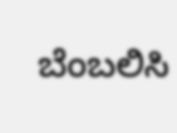ಬೆಂಬಲಿಸಿ